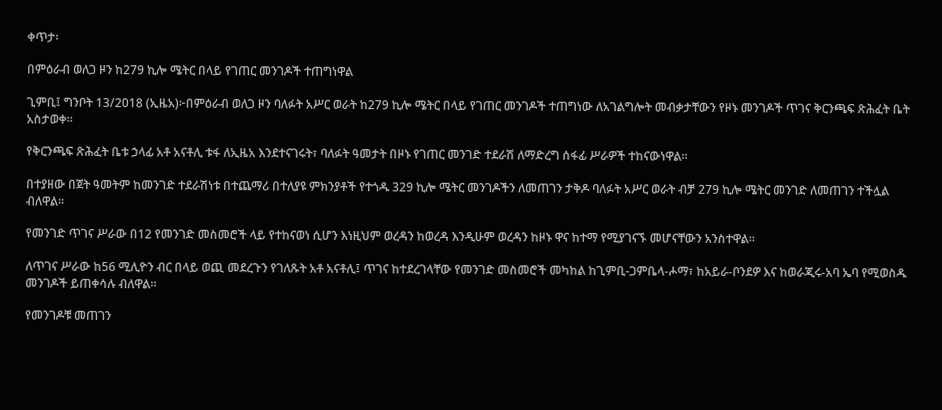ቀጥታ፡

በምዕራብ ወለጋ ዞን ከ279 ኪሎ ሜትር በላይ የገጠር መንገዶች ተጠግነዋል

ጊምቢ፤ ግንቦት 13/2018 (ኢዜአ)፦በምዕራብ ወለጋ ዞን ባለፉት አሥር ወራት ከ279 ኪሎ ሜትር በላይ የገጠር መንገዶች ተጠግነው ለአገልግሎት መብቃታቸውን የዞኑ መንገዶች ጥገና ቅርንጫፍ ጽሕፈት ቤት አስታወቀ።

የቅርንጫፍ ጽሕፈት ቤቱ ኃላፊ አቶ አናቶሊ ቱፋ ለኢዜአ እንደተናገሩት፣ ባለፉት ዓመታት በዞኑ የገጠር መንገድ ተደራሽ ለማድረግ ሰፋፊ ሥራዎች ተከናውነዋል።

በተያዘው በጀት ዓመትም ከመንገድ ተደራሽነቱ በተጨማሪ በተለያዩ ምክንያቶች የተጎዱ 329 ኪሎ ሜትር መንገዶችን ለመጠገን ታቅዶ ባለፉት አሥር ወራት ብቻ 279 ኪሎ ሜትር መንገድ ለመጠገን ተችሏል ብለዋል።

የመንገድ ጥገና ሥራው በ12 የመንገድ መስመሮች ላይ የተከናወነ ሲሆን እነዚህም ወረዳን ከወረዳ እንዲሁም ወረዳን ከዞኑ ዋና ከተማ የሚያገናኙ መሆናቸውን አንስተዋል።

ለጥገና ሥራው ከ56 ሚሊዮን ብር በላይ ወጪ መደረጉን የገለጹት አቶ አናቶሊ፤ ጥገና ከተደረገላቸው የመንገድ መስመሮች መካከል ከጊምቢ-ጋምቤላ-ሖማ፣ ከአይራ-ቦንደዎ እና ከወራጂሩ-አባ ኤባ የሚወስዱ መንገዶች ይጠቀሳሉ ብለዋል።

የመንገዶቹ መጠገን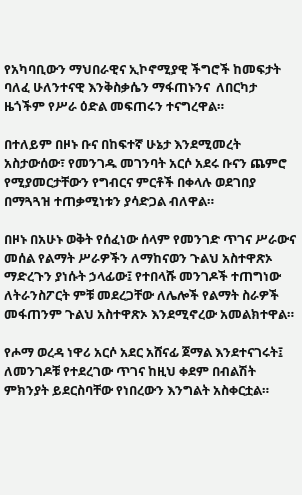የአካባቢውን ማህበራዊና ኢኮኖሚያዊ ችግሮች ከመፍታት ባለፈ ሁለንተናዊ እንቅስቃሴን ማፋጠኑንና  ለበርካታ ዜጎችም የሥራ ዕድል መፍጠሩን ተናግረዋል።

በተለይም በዞኑ ቡና በከፍተኛ ሁኔታ እንደሚመረት አስታውሰው፣ የመንገዱ መገንባት አርሶ አደሩ ቡናን ጨምሮ የሚያመርታቸውን የግብርና ምርቶች በቀላሉ ወደገበያ በማጓጓዝ ተጠቃሚነቱን ያሳድጋል ብለዋል።

በዞኑ በአሁኑ ወቅት የሰፈነው ሰላም የመንገድ ጥገና ሥራውና መሰል የልማት ሥራዎችን ለማከናወን ጉልህ አስተዋጽኦ ማድረጉን ያነሱት ኃላፊው፤ የተበላሹ መንገዶች ተጠግነው ለትራንስፖርት ምቹ መደረጋቸው ለሌሎች የልማት ስራዎች መፋጠንም ጉልህ አስተዋጽኦ እንደሚኖረው አመልክተዋል።

የሖማ ወረዳ ነዋሪ አርሶ አደር አሸናፊ ጀማል እንደተናገሩት፤ ለመንገዶቹ የተደረገው ጥገና ከዚህ ቀደም በብልሽት ምክንያት ይደርስባቸው የነበረውን እንግልት አስቀርቷል።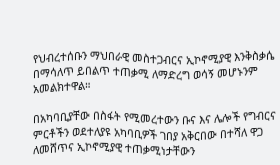የህብረተሰቡን ማህበራዊ መስተጋብርና ኢኮኖሚያዊ እንቅስቃሴ በማሳለጥ ይበልጥ ተጠቃሚ ለማድረግ ወሳኝ መሆኑንም አመልክተዋል።

በአካባቢያቸው በስፋት የሚመረተውን ቡና እና ሌሎች የግብርና ምርቶችን ወደተለያዩ አካባቢዎች ገበያ አቅርበው በተሻለ ዋጋ ለመሸጥና ኢኮኖሚያዊ ተጠቃሚነታቸውን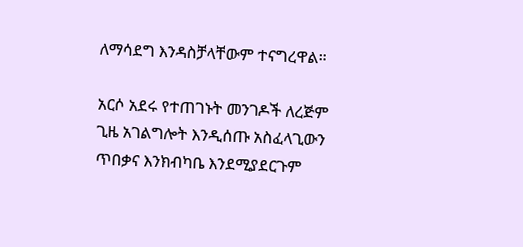ለማሳደግ እንዳስቻላቸውም ተናግረዋል።

አርሶ አደሩ የተጠገኑት መንገዶች ለረጅም ጊዜ አገልግሎት እንዲሰጡ አስፈላጊውን ጥበቃና እንክብካቤ እንደሚያደርጉም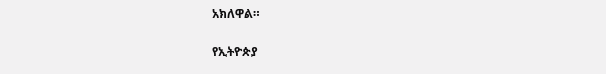አክለዋል።

የኢትዮጵያ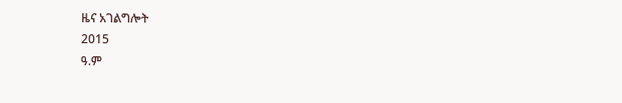ዜና አገልግሎት
2015
ዓ.ም